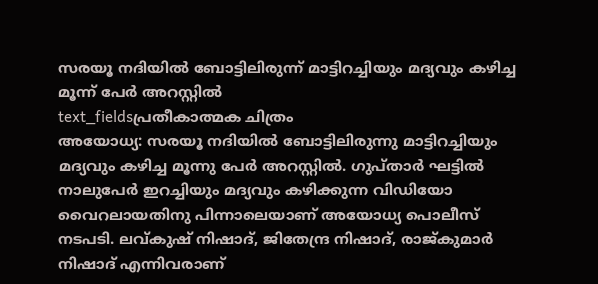സരയൂ നദിയിൽ ബോട്ടിലിരുന്ന് മാട്ടിറച്ചിയും മദ്യവും കഴിച്ച മൂന്ന് പേർ അറസ്റ്റിൽ
text_fieldsപ്രതീകാത്മക ചിത്രം
അയോധ്യ: സരയൂ നദിയിൽ ബോട്ടിലിരുന്നു മാട്ടിറച്ചിയും മദ്യവും കഴിച്ച മൂന്നു പേർ അറസ്റ്റിൽ. ഗുപ്താർ ഘട്ടിൽ നാലുപേർ ഇറച്ചിയും മദ്യവും കഴിക്കുന്ന വിഡിയോ വൈറലായതിനു പിന്നാലെയാണ് അയോധ്യ പൊലീസ് നടപടി. ലവ്കുഷ് നിഷാദ്, ജിതേന്ദ്ര നിഷാദ്, രാജ്കുമാർ നിഷാദ് എന്നിവരാണ്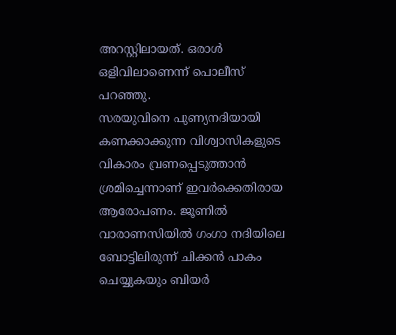അറസ്റ്റിലായത്. ഒരാൾ ഒളിവിലാണെന്ന് പൊലീസ് പറഞ്ഞു.
സരയുവിനെ പുണ്യനദിയായി കണക്കാക്കുന്ന വിശ്വാസികളുടെ വികാരം വ്രണപ്പെടുത്താൻ ശ്രമിച്ചെന്നാണ് ഇവർക്കെതിരായ ആരോപണം. ജൂണിൽ വാരാണസിയിൽ ഗംഗാ നദിയിലെ ബോട്ടിലിരുന്ന് ചിക്കൻ പാകം ചെയ്യുകയും ബിയർ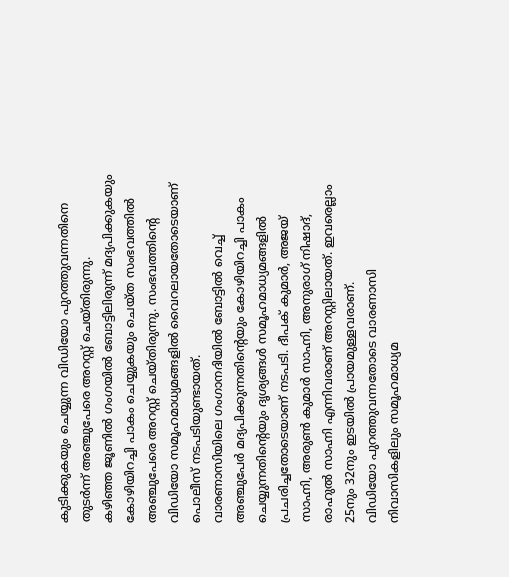കുടിക്കുകയും ചെയ്യുന്ന വിഡിയോ പുറത്തുവന്നതിനെ തുടർന്ന് അഞ്ചുപേരെ അറസ്റ്റ് ചെയ്തിരുന്നു.
കഴിഞ്ഞ ജൂണിൽ ഗംഗയിൽ ബോട്ടിലിരുന്ന് മദ്യപിക്കുകയും കോഴിയിറച്ചി പാകം ചെയ്യുകയും ചെയ്ത സംഭവത്തിൽ അഞ്ചുപേരെ അറസ്റ്റ് ചെയ്തിരുന്നു. സംഭവത്തിന്റെ വിഡിയോ സമൂഹമാധ്യമങ്ങളിൽ വൈറലായതോടെയാണ് പൊലീസ് നടപടിയുണ്ടായത്.
വാരണാസിയിലെ ഗംഗാനദിയിൽ ബോട്ടിൽ വെച്ച് അഞ്ചുപേർ മദ്യപിക്കുന്നതിന്റെയും കോഴിയിറച്ചി പാകം ചെയ്യുന്നതിന്റെയും ദൃശ്യങ്ങൾ സമൂഹമാധ്യമങ്ങളിൽ പ്രചരിച്ചതോടെയാണ് നടപടി. ദീപക് കുമാർ, അജയ് സാഹ്നി, അരുൺ കുമാർ സാഹ്നി, അനുരാഗ് നിഷാദ്, രാഹുൽ സാഹ്നി എന്നിവരാണ് അറസ്റ്റിലായത്. ഇവരെല്ലാം 25നും 32നും ഇടയിൽ പ്രായമുള്ളവരാണ്.
വിഡിയോ പുറത്തുവന്നതോടെ വാരണാസി നിവാസികളിലും സമൂഹമാധ്യമ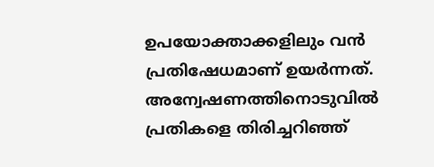ഉപയോക്താക്കളിലും വൻ പ്രതിഷേധമാണ് ഉയർന്നത്. അന്വേഷണത്തിനൊടുവിൽ പ്രതികളെ തിരിച്ചറിഞ്ഞ്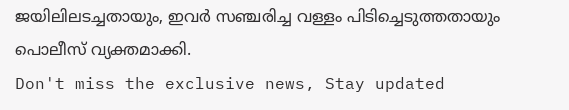ജയിലിലടച്ചതായും, ഇവർ സഞ്ചരിച്ച വള്ളം പിടിച്ചെടുത്തതായും പൊലീസ് വ്യക്തമാക്കി.
Don't miss the exclusive news, Stay updated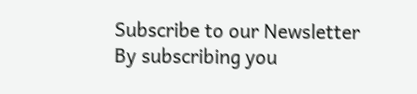Subscribe to our Newsletter
By subscribing you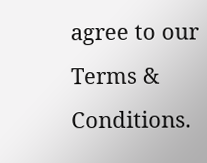agree to our Terms & Conditions.